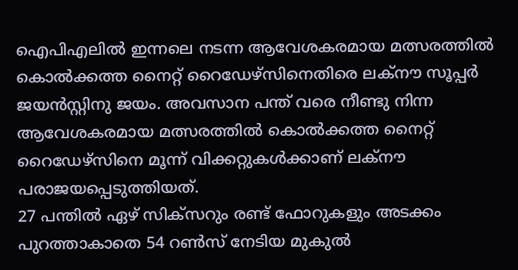ഐപിഎലിൽ ഇന്നലെ നടന്ന ആവേശകരമായ മത്സരത്തിൽ കൊൽക്കത്ത നൈറ്റ് റൈഡേഴ്സിനെതിരെ ലക്നൗ സൂപ്പർ ജയൻസ്റ്റിനു ജയം. അവസാന പന്ത് വരെ നീണ്ടു നിന്ന ആവേശകരമായ മത്സരത്തിൽ കൊൽക്കത്ത നൈറ്റ് റൈഡേഴ്സിനെ മൂന്ന് വിക്കറ്റുകൾക്കാണ് ലക്നൗ പരാജയപ്പെടുത്തിയത്.
27 പന്തിൽ ഏഴ് സിക്സറും രണ്ട് ഫോറുകളും അടക്കം പുറത്താകാതെ 54 റൺസ് നേടിയ മുകുൽ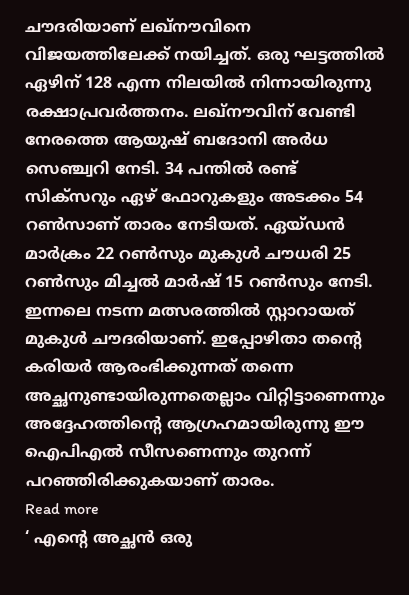ചൗദരിയാണ് ലഖ്നൗവിനെ വിജയത്തിലേക്ക് നയിച്ചത്. ഒരു ഘട്ടത്തിൽ ഏഴിന് 128 എന്ന നിലയിൽ നിന്നായിരുന്നു രക്ഷാപ്രവർത്തനം. ലഖ്നൗവിന് വേണ്ടി നേരത്തെ ആയുഷ് ബദോനി അർധ സെഞ്ച്വറി നേടി. 34 പന്തിൽ രണ്ട് സിക്സറും ഏഴ് ഫോറുകളും അടക്കം 54 റൺസാണ് താരം നേടിയത്. ഏയ്ഡൻ മാർക്രം 22 റൺസും മുകുൾ ചൗധരി 25 റൺസും മിച്ചൽ മാർഷ് 15 റൺസും നേടി.
ഇന്നലെ നടന്ന മത്സരത്തിൽ സ്റ്റാറായത് മുകുൾ ചൗദരിയാണ്. ഇപ്പോഴിതാ തന്റെ കരിയർ ആരംഭിക്കുന്നത് തന്നെ അച്ഛനുണ്ടായിരുന്നതെല്ലാം വിറ്റിട്ടാണെന്നും അദ്ദേഹത്തിന്റെ ആഗ്രഹമായിരുന്നു ഈ ഐപിഎൽ സീസണെന്നും തുറന്ന് പറഞ്ഞിരിക്കുകയാണ് താരം.
Read more
‘ എന്റെ അച്ഛൻ ഒരു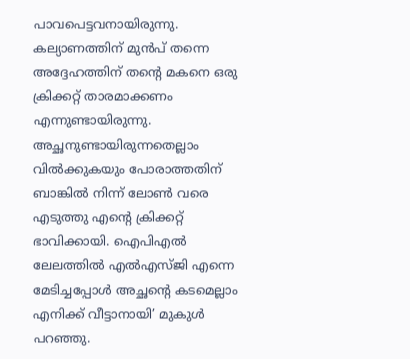പാവപെട്ടവനായിരുന്നു. കല്യാണത്തിന് മുൻപ് തന്നെ അദ്ദേഹത്തിന് തന്റെ മകനെ ഒരു ക്രിക്കറ്റ് താരമാക്കണം എന്നുണ്ടായിരുന്നു. അച്ഛനുണ്ടായിരുന്നതെല്ലാം വിൽക്കുകയും പോരാത്തതിന് ബാങ്കിൽ നിന്ന് ലോൺ വരെ എടുത്തു എന്റെ ക്രിക്കറ്റ് ഭാവിക്കായി. ഐപിഎൽ ലേലത്തിൽ എൽഎസ്ജി എന്നെ മേടിച്ചപ്പോൾ അച്ഛന്റെ കടമെല്ലാം എനിക്ക് വീട്ടാനായി’ മുകുൾ പറഞ്ഞു.